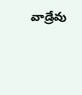వాడ్రేవు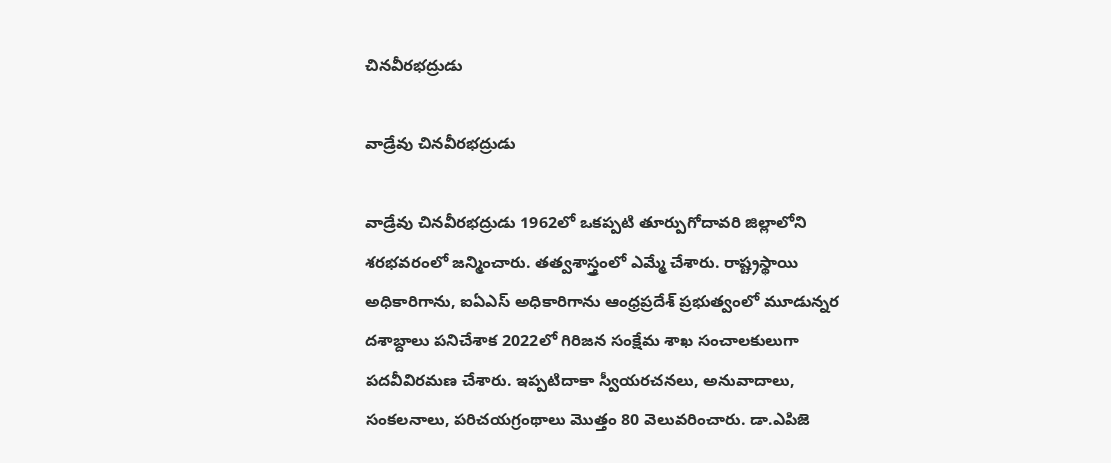చినవీరభద్రుడు

వాడ్రేవు చినవీరభద్రుడు

వాడ్రేవు చినవీరభద్రుడు 1962లో ఒకప్పటి తూర్పుగోదావరి జిల్లాలోని శరభవరంలో జన్మించారు. తత్వశాస్త్రంలో ఎమ్మే చేశారు. రాష్ట్రస్థాయి అధికారిగాను, ఐఏఎస్ అధికారిగాను ఆంధ్రప్రదేశ్ ప్రభుత్వంలో మూడున్నర దశాబ్దాలు పనిచేశాక 2022లో గిరిజన సంక్షేమ శాఖ సంచాలకులుగా పదవీవిరమణ చేశారు. ఇప్పటిదాకా స్వీయరచనలు, అనువాదాలు, సంకలనాలు, పరిచయగ్రంథాలు మొత్తం 80 వెలువరించారు. డా.ఎపిజె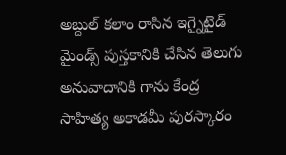అబ్దుల్ కలాం రాసిన ఇగ్నైటైడ్ మైండ్స్ పుస్తకానికి చేసిన తెలుగు అనువాదానికి గాను కేంద్ర సాహిత్య అకాడమీ పురస్కారం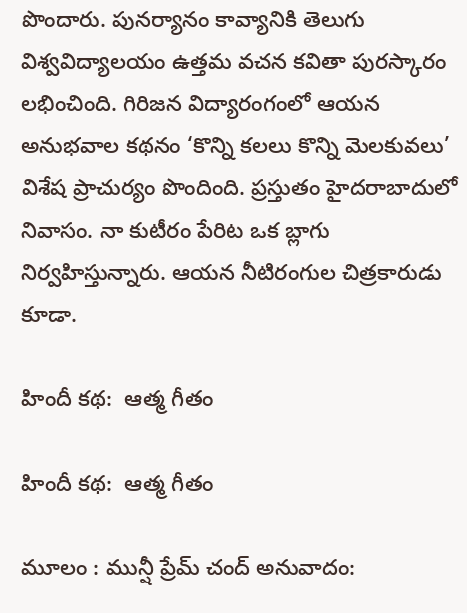పొందారు. పునర్యానం కావ్యానికి తెలుగు విశ్వవిద్యాలయం ఉత్తమ వచన కవితా పురస్కారం లభించింది. గిరిజన విద్యారంగంలో ఆయన అనుభవాల కథనం ‘కొన్ని కలలు కొన్ని మెలకువలు’ విశేష ప్రాచుర్యం పొందింది. ప్రస్తుతం హైదరాబాదులో నివాసం. నా కుటీరం పేరిట ఒక బ్లాగు నిర్వహిస్తున్నారు. ఆయన నీటిరంగుల చిత్రకారుడు కూడా.

హిందీ కథ:  ఆత్మ గీతం

హిందీ కథ:  ఆత్మ గీతం

మూలం : మున్షీ ప్రేమ్ చంద్ అనువాదం: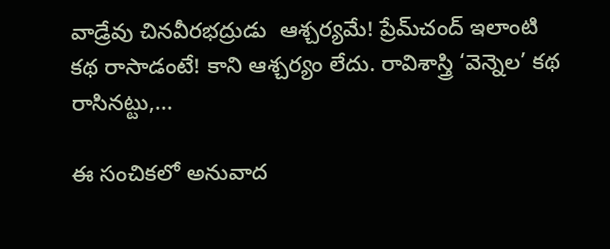వాడ్రేవు చినవీరభద్రుడు  ఆశ్చర్యమే! ప్రేమ్‌చంద్ ఇలాంటి కథ రాసాడంటే! కాని ఆశ్చర్యం లేదు. రావిశాస్త్రి ‘వెన్నెల’ కథ రాసినట్టు,...

ఈ సంచికలో అనువాద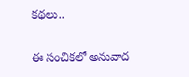కథలు..

ఈ సంచికలో అనువాద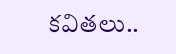కవితలు..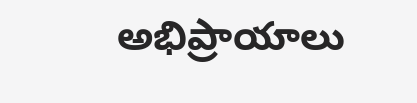అభిప్రాయాలు